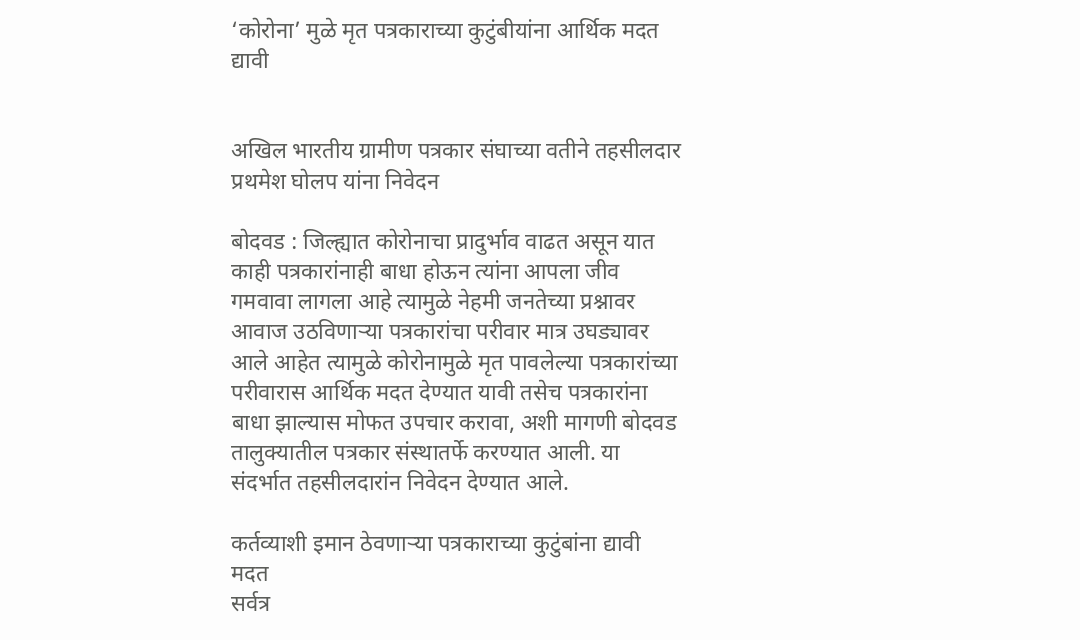‘कोरोना’ मुळे मृत पत्रकाराच्या कुटुंबीयांना आर्थिक मदत द्यावी


अखिल भारतीय ग्रामीण पत्रकार संघाच्या वतीने तहसीलदार प्रथमेश घोलप यांना निवेदन

बोदवड : जिल्ह्यात कोरोनाचा प्रादुर्भाव वाढत असून यात काही पत्रकारांनाही बाधा होऊन त्यांना आपला जीव गमवावा लागला आहे त्यामुळे नेहमी जनतेच्या प्रश्नावर आवाज उठविणार्‍या पत्रकारांचा परीवार मात्र उघड्यावर आले आहेत त्यामुळे कोरोनामुळे मृत पावलेल्या पत्रकारांच्या परीवारास आर्थिक मदत देण्यात यावी तसेच पत्रकारांना बाधा झाल्यास मोफत उपचार करावा, अशी मागणी बोदवड तालुक्यातील पत्रकार संस्थातर्फे करण्यात आली. या संदर्भात तहसीलदारांन निवेदन देण्यात आले.

कर्तव्याशी इमान ठेवणार्‍या पत्रकाराच्या कुटुंबांना द्यावी मदत
सर्वत्र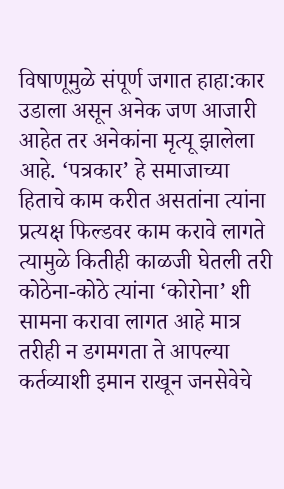विषाणूमुळे संपूर्ण जगात हाहा:कार उडाला असून अनेक जण आजारी आहेत तर अनेकांना मृत्यू झालेला आहे. ‘पत्रकार’ हे समाजाच्या हिताचे काम करीत असतांना त्यांना प्रत्यक्ष फिल्डवर काम करावे लागते त्यामुळे कितीही काळजी घेतली तरी कोठेना-कोठे त्यांना ‘कोरोना’ शी सामना करावा लागत आहे मात्र तरीही न डगमगता ते आपल्या कर्तव्याशी इमान राखून जनसेवेचे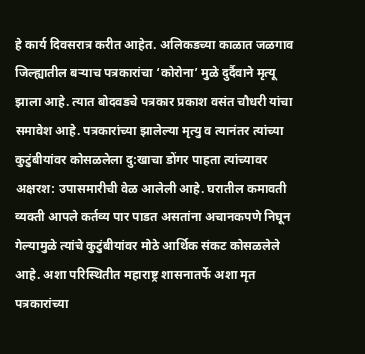हे कार्य दिवसरात्र करीत आहेत. अलिकडच्या काळात जळगाव जिल्ह्यातील बर्‍याच पत्रकारांचा ‘कोरोना’ मुळे दुर्दैवाने मृत्यू झाला आहे. त्यात बोदवडचे पत्रकार प्रकाश वसंत चौधरी यांचा समावेश आहे. पत्रकारांच्या झालेल्या मृत्यु व त्यानंतर त्यांच्या कुटुंबीयांवर कोसळलेला दु:खाचा डोंगर पाहता त्यांच्यावर अक्षरश: उपासमारीची वेळ आलेली आहे. घरातील कमावती व्यक्ती आपले कर्तव्य पार पाडत असतांना अचानकपणे निघून गेल्यामुळे त्यांचे कुटुंबीयांवर मोठे आर्थिक संकट कोसळलेले आहे. अशा परिस्थितीत महाराष्ट्र शासनातर्फे अशा मृत पत्रकारांच्या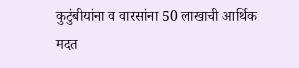कुटुंबीयांना व वारसांना 50 लाखाची आर्थिक मदत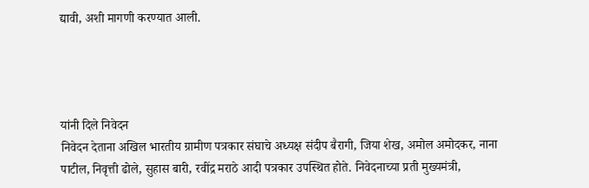द्यावी, अशी मागणी करण्यात आली.




यांनी दिले निवेदन
निवेदन देताना अखिल भारतीय ग्रामीण पत्रकार संघाचे अध्यक्ष संदीप बैरागी, जिया शेख, अमोल अमोदकर, नाना पाटील, निवृत्ती ढोले, सुहास बारी, रवींद्र मराठे आदी पत्रकार उपस्थित होते. निवेदनाच्या प्रती मुख्यमंत्री,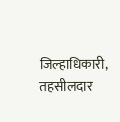जिल्हाधिकारी, तहसीलदार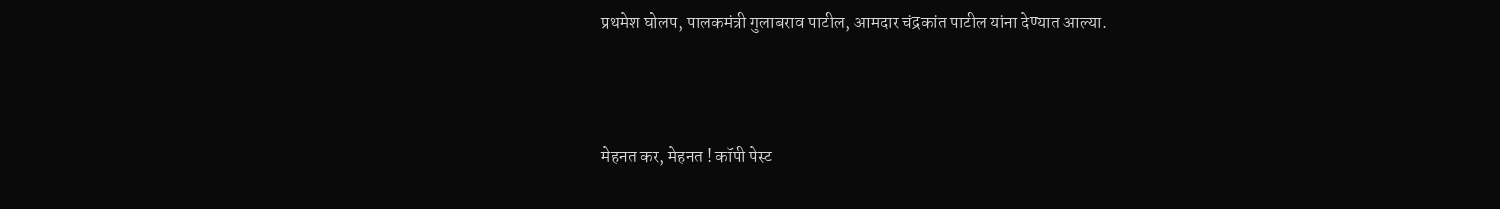प्रथमेश घोलप, पालकमंत्री गुलाबराव पाटील, आमदार चंद्रकांत पाटील यांना देण्यात आल्या.



मेहनत कर, मेहनत ! कॉपी पेस्ट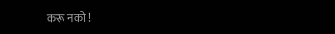करू नको !